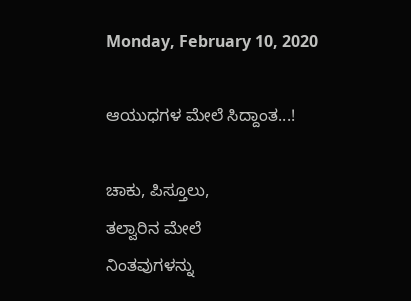Monday, February 10, 2020

ಆಯುಧಗಳ ಮೇಲೆ ಸಿದ್ದಾಂತ...!

ಚಾಕು, ಪಿಸ್ತೂಲು,
ತಲ್ವಾರಿನ ಮೇಲೆ
ನಿಂತವುಗಳನ್ನು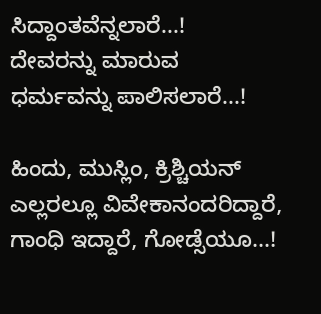ಸಿದ್ದಾಂತವೆನ್ನಲಾರೆ...!
ದೇವರನ್ನು ಮಾರುವ
ಧರ್ಮವನ್ನು ಪಾಲಿಸಲಾರೆ...!

ಹಿಂದು, ಮುಸ್ಲಿಂ, ಕ್ರಿಶ್ಚಿಯನ್
ಎಲ್ಲರಲ್ಲೂ ವಿವೇಕಾನಂದರಿದ್ದಾರೆ,
ಗಾಂಧಿ ಇದ್ದಾರೆ, ಗೋಡ್ಸೆಯೂ...!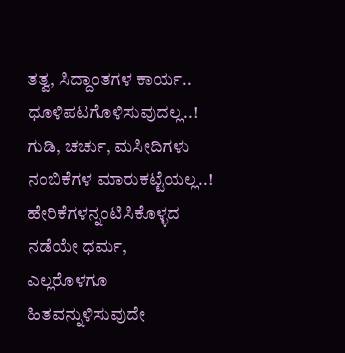ತತ್ವ, ಸಿದ್ದಾಂತಗಳ ಕಾರ್ಯ..
ಧೂಳಿಪಟಗೊಳಿಸುವುದಲ್ಲ..!
ಗುಡಿ, ಚರ್ಚು, ಮಸೀದಿಗಳು
ನಂಬಿಕೆಗಳ ಮಾರುಕಟ್ಟೆಯಲ್ಲ..!
ಹೇರಿಕೆಗಳನ್ನಂಟಿಸಿಕೊಳ್ಳದ
ನಡೆಯೇ ಧರ್ಮ,
ಎಲ್ಲರೊಳಗೂ
ಹಿತವನ್ನುಳಿಸುವುದೇ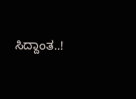ಸಿದ್ದಾಂತ..!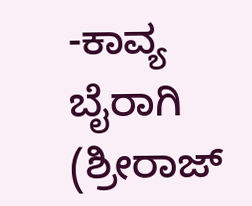-ಕಾವ್ಯ ಬೈರಾಗಿ
(ಶ್ರೀರಾಜ್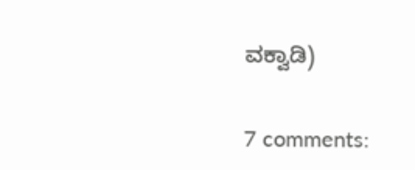ವಕ್ವಾಡಿ)


7 comments: